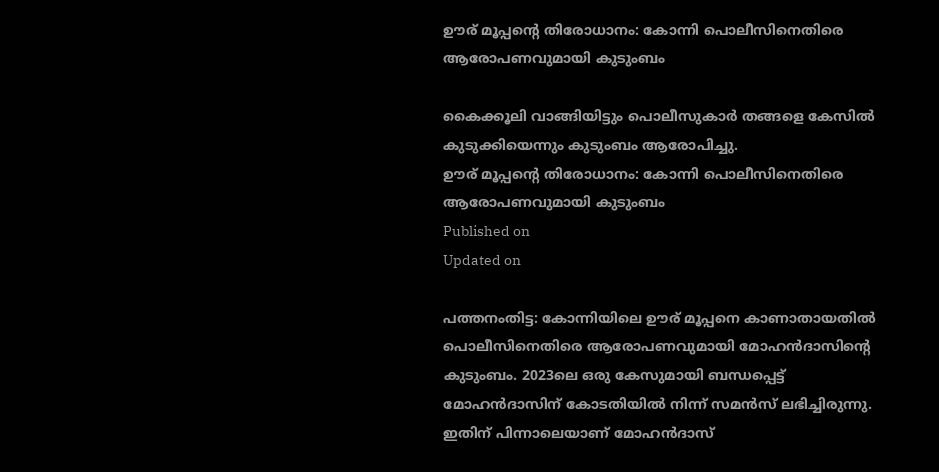ഊര് മൂപ്പൻ്റെ തിരോധാനം: കോന്നി പൊലീസിനെതിരെ ആരോപണവുമായി കുടുംബം

കൈക്കൂലി വാങ്ങിയിട്ടും പൊലീസുകാർ തങ്ങളെ കേസിൽ കുടുക്കിയെന്നും കുടുംബം ആരോപിച്ചു.
ഊര് മൂപ്പൻ്റെ തിരോധാനം: കോന്നി പൊലീസിനെതിരെ ആരോപണവുമായി കുടുംബം
Published on
Updated on

പത്തനംതിട്ട: കോന്നിയിലെ ഊര് മൂപ്പനെ കാണാതായതിൽ പൊലീസിനെതിരെ ആരോപണവുമായി മോഹൻദാസിൻ്റെ കുടുംബം. 2023ലെ ഒരു കേസുമായി ബന്ധപ്പെട്ട് മോഹൻദാസിന് കോടതിയിൽ നിന്ന് സമൻസ് ലഭിച്ചിരുന്നു. ഇതിന് പിന്നാലെയാണ് മോഹൻദാസ്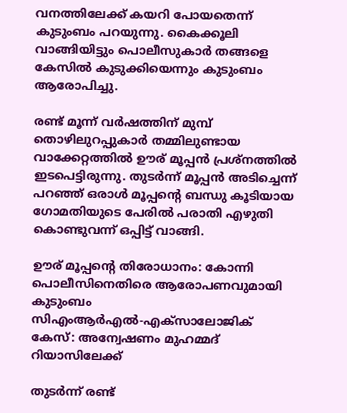വനത്തിലേക്ക് കയറി പോയതെന്ന് കുടുംബം പറയുന്നു. കൈക്കൂലി വാങ്ങിയിട്ടും പൊലീസുകാർ തങ്ങളെ കേസിൽ കുടുക്കിയെന്നും കുടുംബം ആരോപിച്ചു.

രണ്ട് മൂന്ന് വർഷത്തിന് മുമ്പ് തൊഴിലുറപ്പുകാർ തമ്മിലുണ്ടായ വാക്കേറ്റത്തിൽ ഊര് മൂപ്പൻ പ്രശ്നത്തിൽ ഇടപെട്ടിരുന്നു. തുടർന്ന് മൂപ്പൻ അടിച്ചെന്ന് പറഞ്ഞ് ഒരാൾ മൂപ്പൻ്റെ ബന്ധു കൂടിയായ ഗോമതിയുടെ പേരിൽ പരാതി എഴുതി കൊണ്ടുവന്ന് ഒപ്പിട്ട് വാങ്ങി.

ഊര് മൂപ്പൻ്റെ തിരോധാനം: കോന്നി പൊലീസിനെതിരെ ആരോപണവുമായി കുടുംബം
സിഎംആർഎൽ-എക്സാലോജിക് കേസ്: അന്വേഷണം മുഹമ്മദ് റിയാസിലേക്ക്

തുടർന്ന് രണ്ട്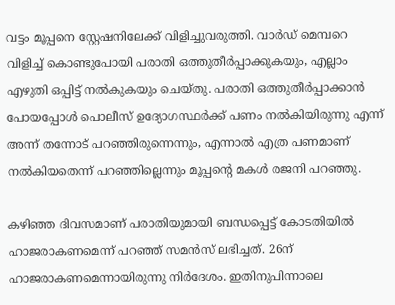വട്ടം മൂപ്പനെ സ്റ്റേഷനിലേക്ക് വിളിച്ചുവരുത്തി. വാർഡ് മെമ്പറെ വിളിച്ച് കൊണ്ടുപോയി പരാതി ഒത്തുതീർപ്പാക്കുകയും, എല്ലാം എഴുതി ഒപ്പിട്ട് നൽകുകയും ചെയ്തു. പരാതി ഒത്തുതീർപ്പാക്കാൻ പോയപ്പോൾ പൊലീസ് ഉദ്യോഗസ്ഥർക്ക് പണം നൽകിയിരുന്നു എന്ന് അന്ന് തന്നോട് പറഞ്ഞിരുന്നെന്നും, എന്നാൽ എത്ര പണമാണ് നൽകിയതെന്ന് പറഞ്ഞില്ലെന്നും മൂപ്പൻ്റെ മകൾ രജനി പറഞ്ഞു.

കഴിഞ്ഞ ദിവസമാണ് പരാതിയുമായി ബന്ധപ്പെട്ട് കോടതിയിൽ ഹാജരാകണമെന്ന് പറഞ്ഞ് സമൻസ് ലഭിച്ചത്. 26ന് ഹാജരാകണമെന്നായിരുന്നു നിർദേശം. ഇതിനുപിന്നാലെ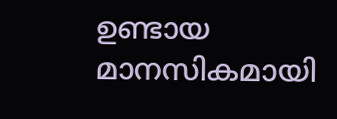ഉണ്ടായ മാനസികമായി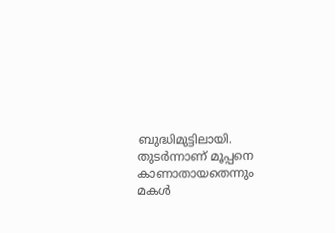ബുദ്ധിമുട്ടിലായി. തുടർന്നാണ് മൂപ്പനെ കാണാതായതെന്നും മകൾ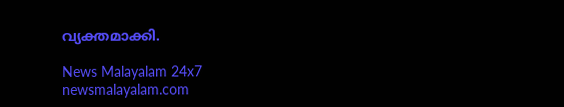വ്യക്തമാക്കി.

News Malayalam 24x7
newsmalayalam.com